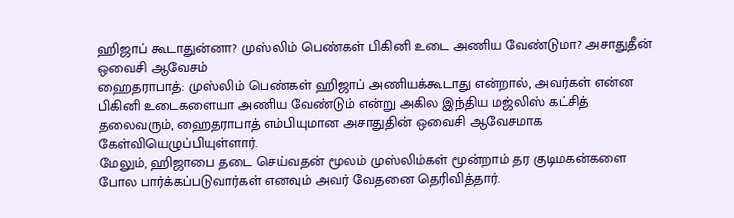ஹிஜாப் கூடாதுன்னா? முஸ்லிம் பெண்கள் பிகினி உடை அணிய வேண்டுமா? அசாதுதீன் ஒவைசி ஆவேசம்
ஹைதராபாத்: முஸ்லிம் பெண்கள் ஹிஜாப் அணியக்கூடாது என்றால், அவர்கள் என்ன பிகினி உடைகளையா அணிய வேண்டும் என்று அகில இந்திய மஜ்லிஸ் கட்சித் தலைவரும், ஹைதராபாத் எம்பியுமான அசாதுதின் ஒவைசி ஆவேசமாக கேள்வியெழுப்பியுள்ளார்.
மேலும், ஹிஜாபை தடை செய்வதன் மூலம் முஸ்லிம்கள் மூன்றாம் தர குடிமகன்களை போல பார்க்கப்படுவார்கள் எனவும் அவர் வேதனை தெரிவித்தார்.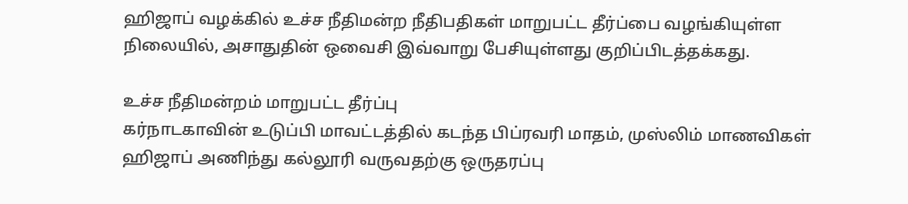ஹிஜாப் வழக்கில் உச்ச நீதிமன்ற நீதிபதிகள் மாறுபட்ட தீர்ப்பை வழங்கியுள்ள நிலையில், அசாதுதின் ஒவைசி இவ்வாறு பேசியுள்ளது குறிப்பிடத்தக்கது.

உச்ச நீதிமன்றம் மாறுபட்ட தீர்ப்பு
கர்நாடகாவின் உடுப்பி மாவட்டத்தில் கடந்த பிப்ரவரி மாதம், முஸ்லிம் மாணவிகள் ஹிஜாப் அணிந்து கல்லூரி வருவதற்கு ஒருதரப்பு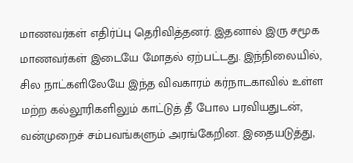மாணவர்கள் எதிர்ப்பு தெரிவித்தனர். இதனால் இரு சமூக மாணவர்கள் இடையே மோதல் ஏற்பட்டது. இந்நிலையில், சில நாட்களிலேயே இந்த விவகாரம் கர்நாடகாவில் உள்ள மற்ற கல்லூரிகளிலும் காட்டுத் தீ போல பரவியதுடன், வன்முறைச் சம்பவங்களும் அரங்கேறின. இதையடுத்து,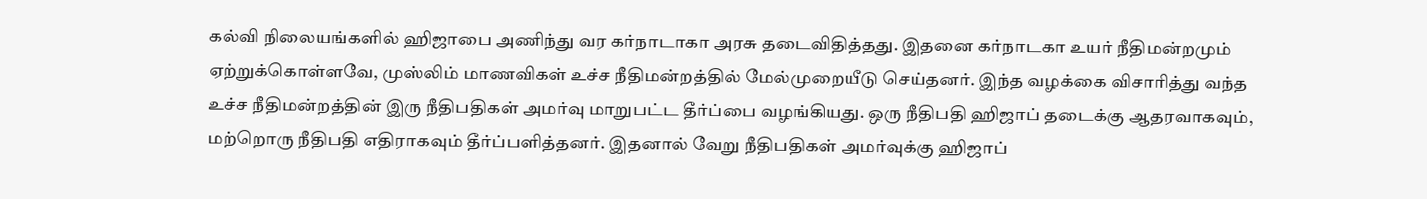கல்வி நிலையங்களில் ஹிஜாபை அணிந்து வர கர்நாடாகா அரசு தடைவிதித்தது. இதனை கர்நாடகா உயர் நீதிமன்றமும் ஏற்றுக்கொள்ளவே, முஸ்லிம் மாணவிகள் உச்ச நீதிமன்றத்தில் மேல்முறையீடு செய்தனர். இந்த வழக்கை விசாரித்து வந்த உச்ச நீதிமன்றத்தின் இரு நீதிபதிகள் அமர்வு மாறுபட்ட தீர்ப்பை வழங்கியது. ஒரு நீதிபதி ஹிஜாப் தடைக்கு ஆதரவாகவும், மற்றொரு நீதிபதி எதிராகவும் தீர்ப்பளித்தனர். இதனால் வேறு நீதிபதிகள் அமர்வுக்கு ஹிஜாப்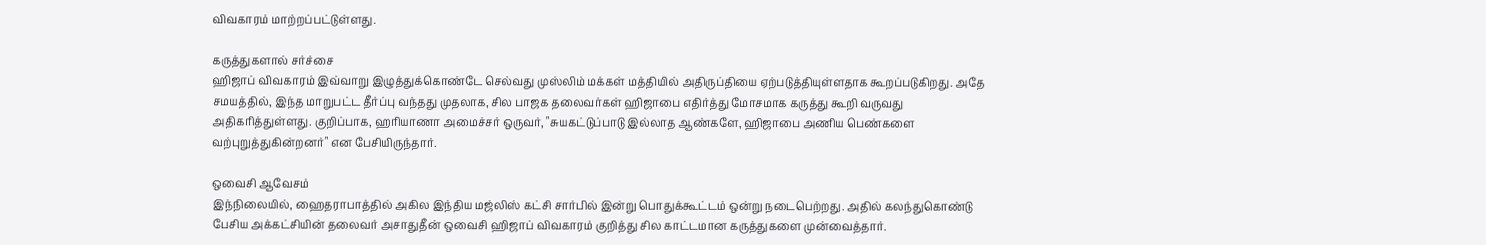விவகாரம் மாற்றப்பட்டுள்ளது.

கருத்துகளால் சர்ச்சை
ஹிஜாப் விவகாரம் இவ்வாறு இழுத்துக்கொண்டே செல்வது முஸ்லிம் மக்கள் மத்தியில் அதிருப்தியை ஏற்படுத்தியுள்ளதாக கூறப்படுகிறது. அதே சமயத்தில், இந்த மாறுபட்ட தீர்ப்பு வந்தது முதலாக, சில பாஜக தலைவர்கள் ஹிஜாபை எதிர்த்து மோசமாக கருத்து கூறி வருவது அதிகரித்துள்ளது. குறிப்பாக, ஹரியாணா அமைச்சர் ஒருவர், "சுயகட்டுப்பாடு இல்லாத ஆண்களே, ஹிஜாபை அணிய பெண்களை வற்புறுத்துகின்றனர்" என பேசியிருந்தார்.

ஒவைசி ஆவேசம்
இந்நிலையில், ஹைதராபாத்தில் அகில இந்திய மஜ்லிஸ் கட்சி சார்பில் இன்று பொதுக்கூட்டம் ஒன்று நடைபெற்றது. அதில் கலந்துகொண்டு பேசிய அக்கட்சியின் தலைவர் அசாதுதீன் ஒவைசி ஹிஜாப் விவகாரம் குறித்து சில காட்டமான கருத்துகளை முன்வைத்தார்.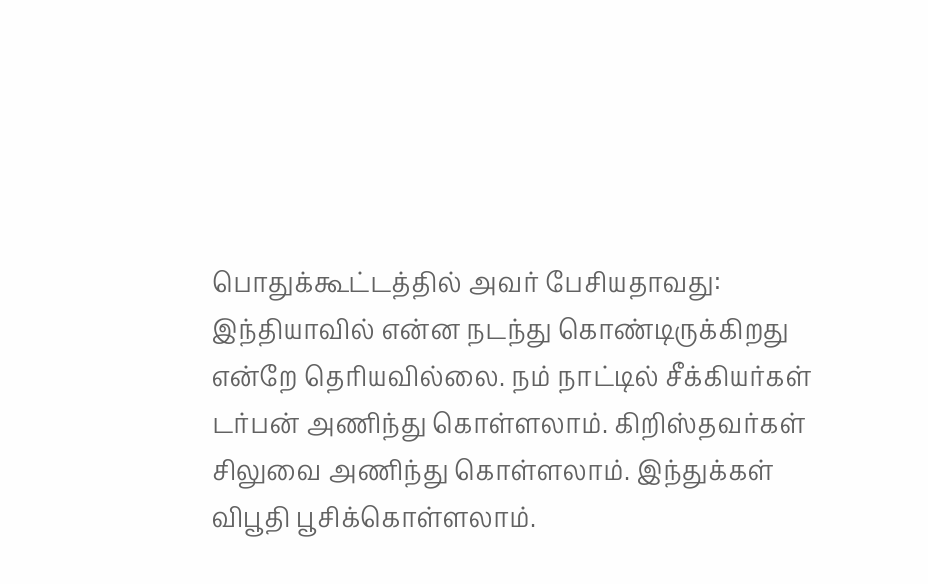பொதுக்கூட்டத்தில் அவர் பேசியதாவது: இந்தியாவில் என்ன நடந்து கொண்டிருக்கிறது என்றே தெரியவில்லை. நம் நாட்டில் சீக்கியர்கள் டர்பன் அணிந்து கொள்ளலாம். கிறிஸ்தவர்கள் சிலுவை அணிந்து கொள்ளலாம். இந்துக்கள் விபூதி பூசிக்கொள்ளலாம்.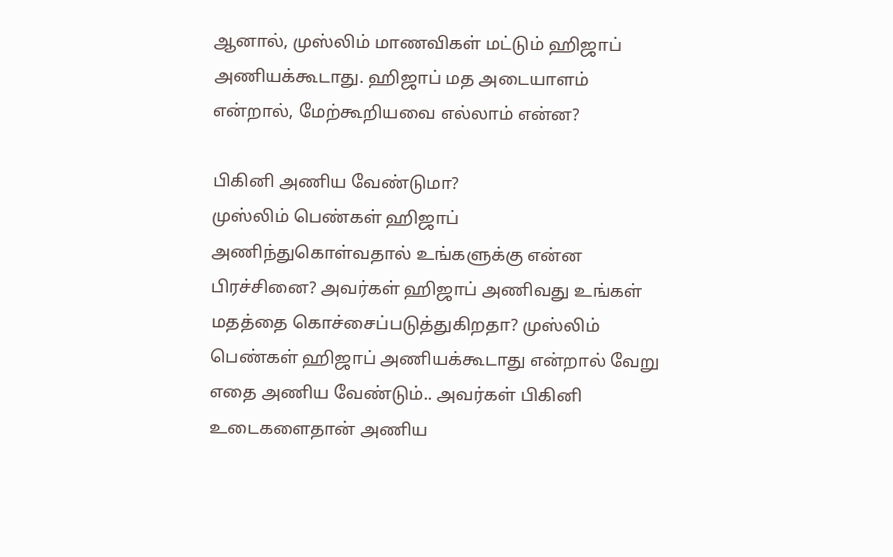ஆனால், முஸ்லிம் மாணவிகள் மட்டும் ஹிஜாப் அணியக்கூடாது. ஹிஜாப் மத அடையாளம் என்றால், மேற்கூறியவை எல்லாம் என்ன?

பிகினி அணிய வேண்டுமா?
முஸ்லிம் பெண்கள் ஹிஜாப் அணிந்துகொள்வதால் உங்களுக்கு என்ன பிரச்சினை? அவர்கள் ஹிஜாப் அணிவது உங்கள் மதத்தை கொச்சைப்படுத்துகிறதா? முஸ்லிம் பெண்கள் ஹிஜாப் அணியக்கூடாது என்றால் வேறு எதை அணிய வேண்டும்.. அவர்கள் பிகினி உடைகளைதான் அணிய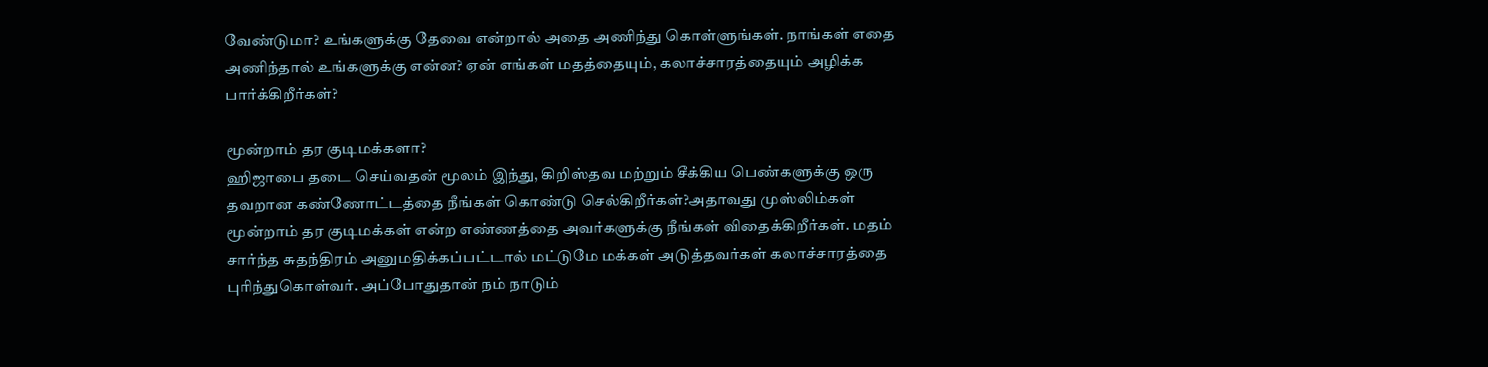வேண்டுமா? உங்களுக்கு தேவை என்றால் அதை அணிந்து கொள்ளுங்கள். நாங்கள் எதை அணிந்தால் உங்களுக்கு என்ன? ஏன் எங்கள் மதத்தையும், கலாச்சாரத்தையும் அழிக்க பார்க்கிறீர்கள்?

மூன்றாம் தர குடிமக்களா?
ஹிஜாபை தடை செய்வதன் மூலம் இந்து, கிறிஸ்தவ மற்றும் சீக்கிய பெண்களுக்கு ஒரு தவறான கண்ணோட்டத்தை நீங்கள் கொண்டு செல்கிறீர்கள்?அதாவது முஸ்லிம்கள் மூன்றாம் தர குடிமக்கள் என்ற எண்ணத்தை அவர்களுக்கு நீங்கள் விதைக்கிறீர்கள். மதம் சார்ந்த சுதந்திரம் அனுமதிக்கப்பட்டால் மட்டுமே மக்கள் அடுத்தவர்கள் கலாச்சாரத்தை புரிந்துகொள்வர். அப்போதுதான் நம் நாடும்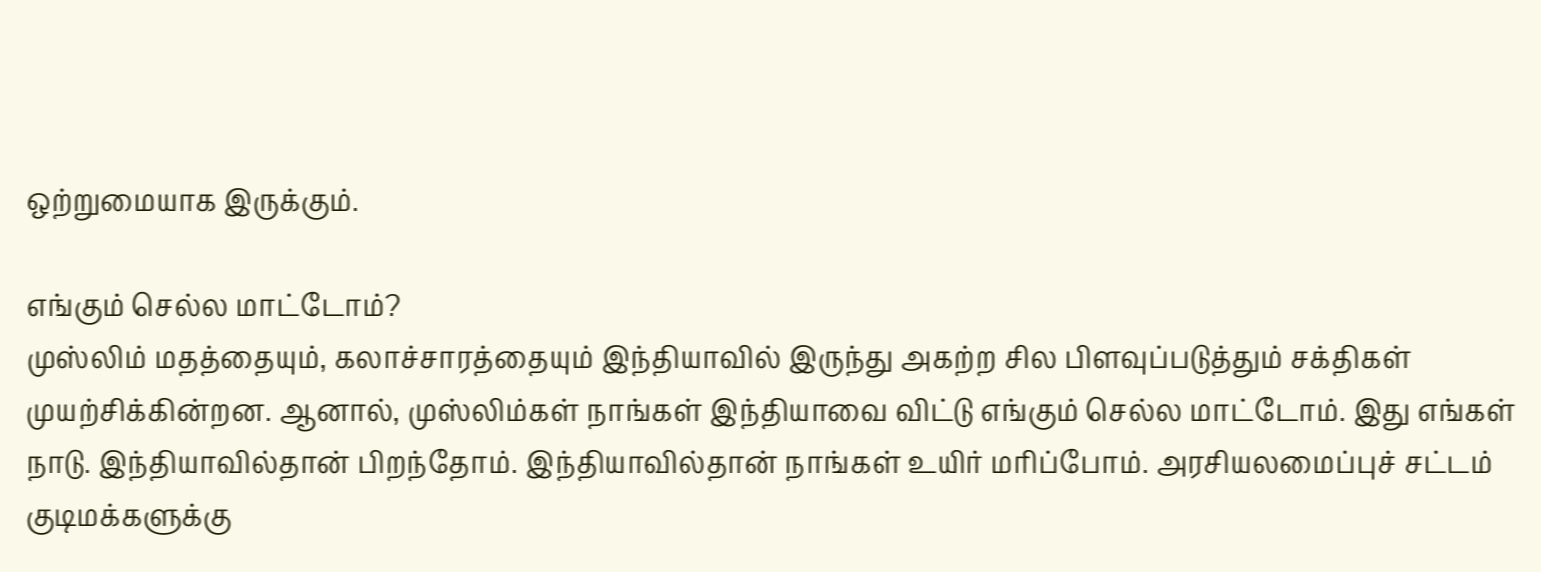ஒற்றுமையாக இருக்கும்.

எங்கும் செல்ல மாட்டோம்?
முஸ்லிம் மதத்தையும், கலாச்சாரத்தையும் இந்தியாவில் இருந்து அகற்ற சில பிளவுப்படுத்தும் சக்திகள் முயற்சிக்கின்றன. ஆனால், முஸ்லிம்கள் நாங்கள் இந்தியாவை விட்டு எங்கும் செல்ல மாட்டோம். இது எங்கள் நாடு. இந்தியாவில்தான் பிறந்தோம். இந்தியாவில்தான் நாங்கள் உயிர் மரிப்போம். அரசியலமைப்புச் சட்டம் குடிமக்களுக்கு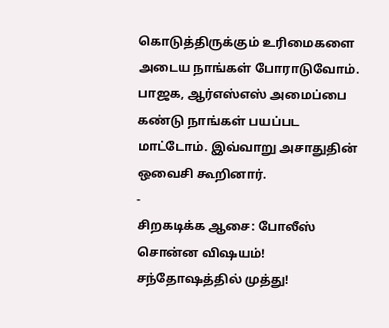கொடுத்திருக்கும் உரிமைகளை அடைய நாங்கள் போராடுவோம். பாஜக, ஆர்எஸ்எஸ் அமைப்பை கண்டு நாங்கள் பயப்பட மாட்டோம். இவ்வாறு அசாதுதின் ஒவைசி கூறினார்.
-
சிறகடிக்க ஆசை: போலீஸ் சொன்ன விஷயம்! சந்தோஷத்தில் முத்து!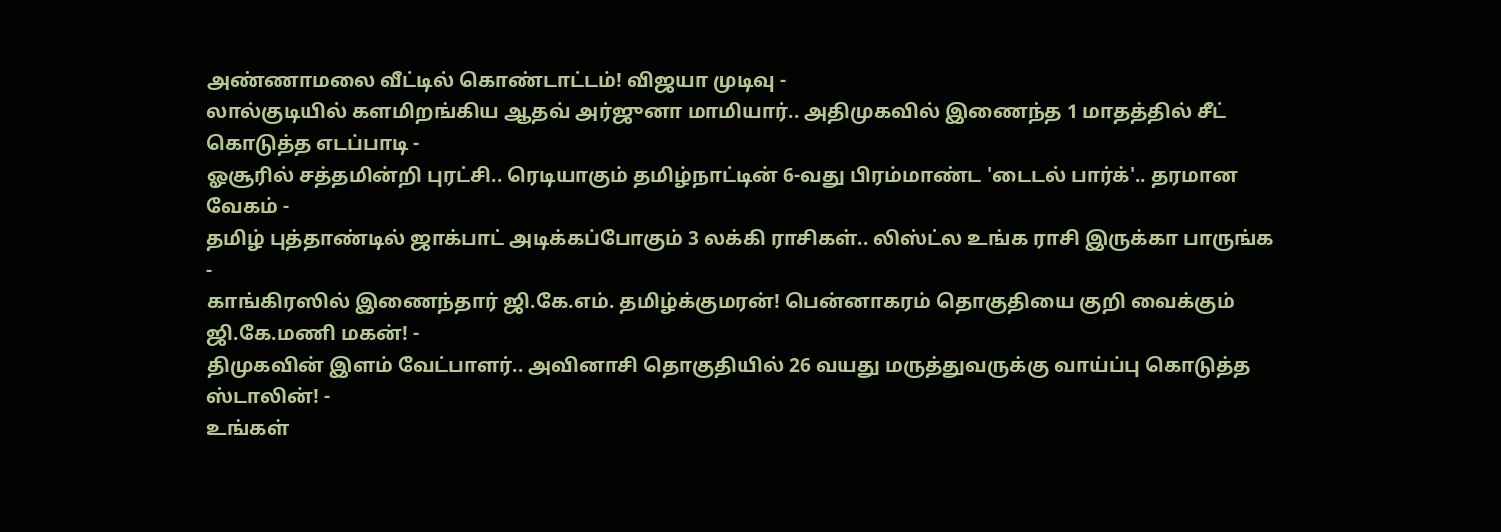அண்ணாமலை வீட்டில் கொண்டாட்டம்! விஜயா முடிவு -
லால்குடியில் களமிறங்கிய ஆதவ் அர்ஜுனா மாமியார்.. அதிமுகவில் இணைந்த 1 மாதத்தில் சீட் கொடுத்த எடப்பாடி -
ஓசூரில் சத்தமின்றி புரட்சி.. ரெடியாகும் தமிழ்நாட்டின் 6-வது பிரம்மாண்ட 'டைடல் பார்க்'.. தரமான வேகம் -
தமிழ் புத்தாண்டில் ஜாக்பாட் அடிக்கப்போகும் 3 லக்கி ராசிகள்.. லிஸ்ட்ல உங்க ராசி இருக்கா பாருங்க -
காங்கிரஸில் இணைந்தார் ஜி.கே.எம். தமிழ்க்குமரன்! பென்னாகரம் தொகுதியை குறி வைக்கும் ஜி.கே.மணி மகன்! -
திமுகவின் இளம் வேட்பாளர்.. அவினாசி தொகுதியில் 26 வயது மருத்துவருக்கு வாய்ப்பு கொடுத்த ஸ்டாலின்! -
உங்கள்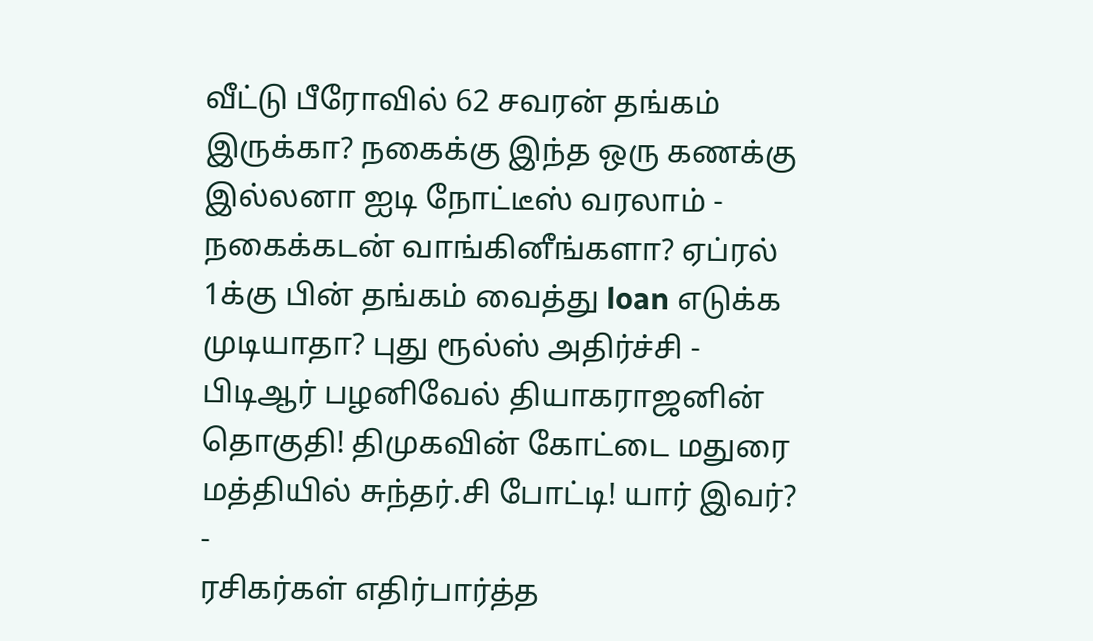வீட்டு பீரோவில் 62 சவரன் தங்கம் இருக்கா? நகைக்கு இந்த ஒரு கணக்கு இல்லனா ஐடி நோட்டீஸ் வரலாம் -
நகைக்கடன் வாங்கினீங்களா? ஏப்ரல் 1க்கு பின் தங்கம் வைத்து loan எடுக்க முடியாதா? புது ரூல்ஸ் அதிர்ச்சி -
பிடிஆர் பழனிவேல் தியாகராஜனின் தொகுதி! திமுகவின் கோட்டை மதுரை மத்தியில் சுந்தர்.சி போட்டி! யார் இவர்? -
ரசிகர்கள் எதிர்பார்த்த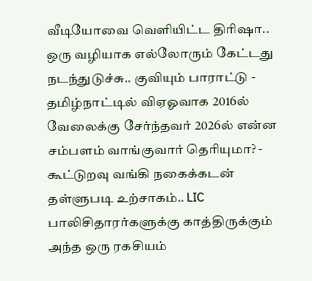வீடியோவை வெளியிட்ட திரிஷா.. ஒரு வழியாக எல்லோரும் கேட்டது நடந்துடுச்சு.. குவியும் பாராட்டு -
தமிழ்நாட்டில் விஏஓவாக 2016ல் வேலைக்கு சேர்ந்தவர் 2026ல் என்ன சம்பளம் வாங்குவார் தெரியுமா? -
கூட்டுறவு வங்கி நகைக்கடன் தள்ளுபடி உற்சாகம்.. LIC பாலிசிதாரர்களுக்கு காத்திருக்கும் அந்த ஒரு ரகசியம்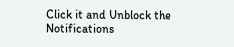Click it and Unblock the Notifications